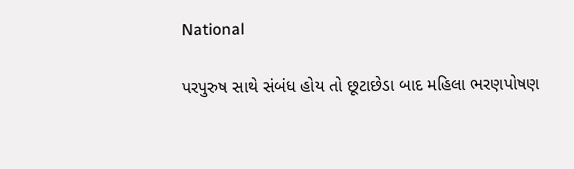National

પરપુરુષ સાથે સંબંધ હોય તો છૂટાછેડા બાદ મહિલા ભરણપોષણ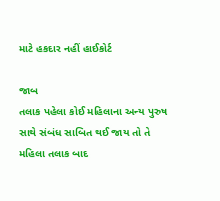માટે હકદાર નહીં હાઈકોર્ટ

જાબ
તલાક પહેલા કોઈ મહિલાના અન્ય પુરુષ સાથે સંબંધ સાબિત થઈ જાય તો તે મહિલા તલાક બાદ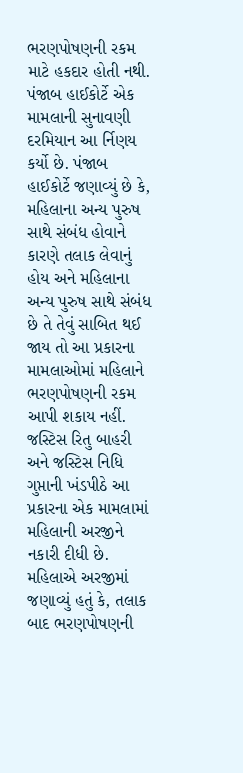ભરણપોષણની રકમ માટે હકદાર હોતી નથી. પંજાબ હાઈકોર્ટે એક મામલાની સુનાવણી દરમિયાન આ ર્નિણય કર્યો છે. પંજાબ હાઈકોર્ટે જણાવ્યું છે કે, મહિલાના અન્ય પુરુષ સાથે સંબંધ હોવાને કારણે તલાક લેવાનું હોય અને મહિલાના અન્ય પુરુષ સાથે સંબંધ છે તે તેવું સાબિત થઈ જાય તો આ પ્રકારના મામલાઓમાં મહિલાને ભરણપોષણની રકમ આપી શકાય નહીં. જસ્ટિસ રિતુ બાહરી અને જસ્ટિસ નિધિ ગુપ્તાની ખંડપીઠે આ પ્રકારના એક મામલામાં મહિલાની અરજીને નકારી દીધી છે. મહિલાએ અરજીમાં જણાવ્યું હતું કે, તલાક બાદ ભરણપોષણની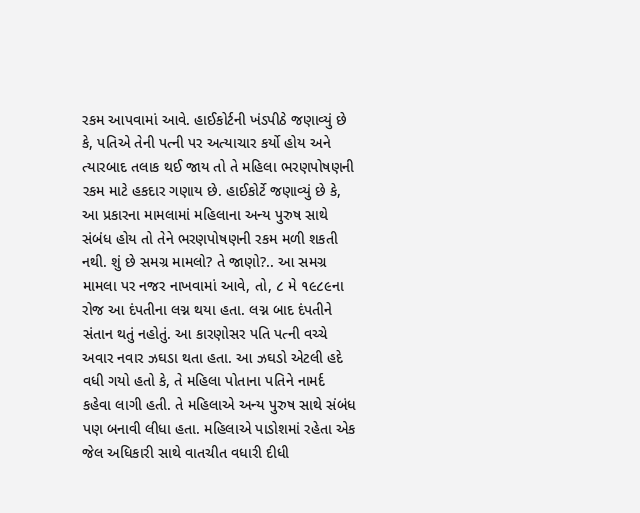રકમ આપવામાં આવે. હાઈકોર્ટની ખંડપીઠે જણાવ્યું છે કે, પતિએ તેની પત્ની પર અત્યાચાર કર્યો હોય અને ત્યારબાદ તલાક થઈ જાય તો તે મહિલા ભરણપોષણની રકમ માટે હકદાર ગણાય છે. હાઈકોર્ટે જણાવ્યું છે કે, આ પ્રકારના મામલામાં મહિલાના અન્ય પુરુષ સાથે સંબંધ હોય તો તેને ભરણપોષણની રકમ મળી શકતી નથી. શું છે સમગ્ર મામલો? તે જાણો?.. આ સમગ્ર મામલા પર નજર નાખવામાં આવે, તો, ૮ મે ૧૯૮૯ના રોજ આ દંપતીના લગ્ન થયા હતા. લગ્ન બાદ દંપતીને સંતાન થતું નહોતું. આ કારણોસર પતિ પત્ની વચ્ચે અવાર નવાર ઝઘડા થતા હતા. આ ઝઘડો એટલી હદે વધી ગયો હતો કે, તે મહિલા પોતાના પતિને નામર્દ કહેવા લાગી હતી. તે મહિલાએ અન્ય પુરુષ સાથે સંબંધ પણ બનાવી લીધા હતા. મહિલાએ પાડોશમાં રહેતા એક જેલ અધિકારી સાથે વાતચીત વધારી દીધી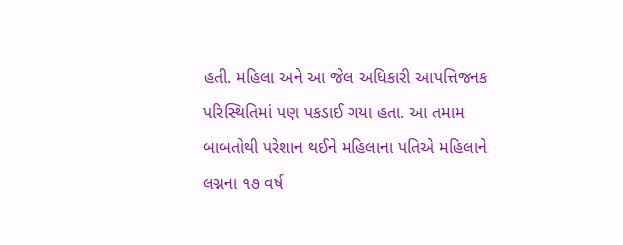હતી. મહિલા અને આ જેલ અધિકારી આપત્તિજનક પરિસ્થિતિમાં પણ પકડાઈ ગયા હતા. આ તમામ બાબતોથી પરેશાન થઈને મહિલાના પતિએ મહિલાને લગ્નના ૧૭ વર્ષ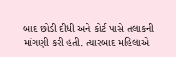બાદ છોડી દીધી અને કોર્ટ પાસે તલાકની માંગણી કરી હતી. ત્યારબાદ મહિલાએ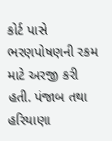કોર્ટ પાસે ભરણપોષણની રકમ માટે અરજી કરી હતી. પંજાબ તથા હરિયાણા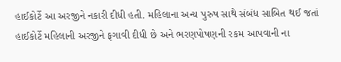હાઈકોર્ટે આ અરજીને નકારી દીધી હતી. મહિલાના અન્ય પુરુષ સાથે સંબંધ સાબિત થઈ જતાં હાઈકોર્ટે મહિલાની અરજીને ફગાવી દીધી છે અને ભરણપોષણની રકમ આપવાની ના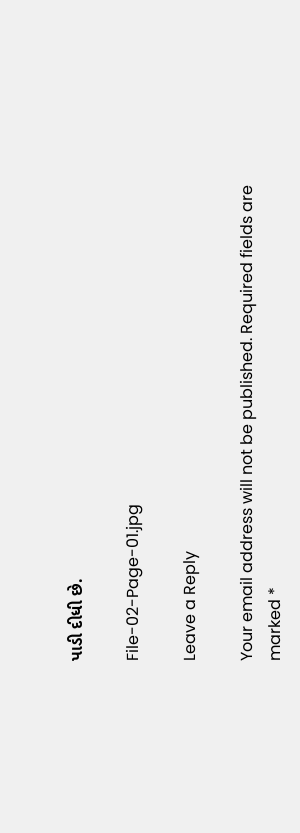પાડી દીધી છે.

File-02-Page-01.jpg

Leave a Reply

Your email address will not be published. Required fields are marked *